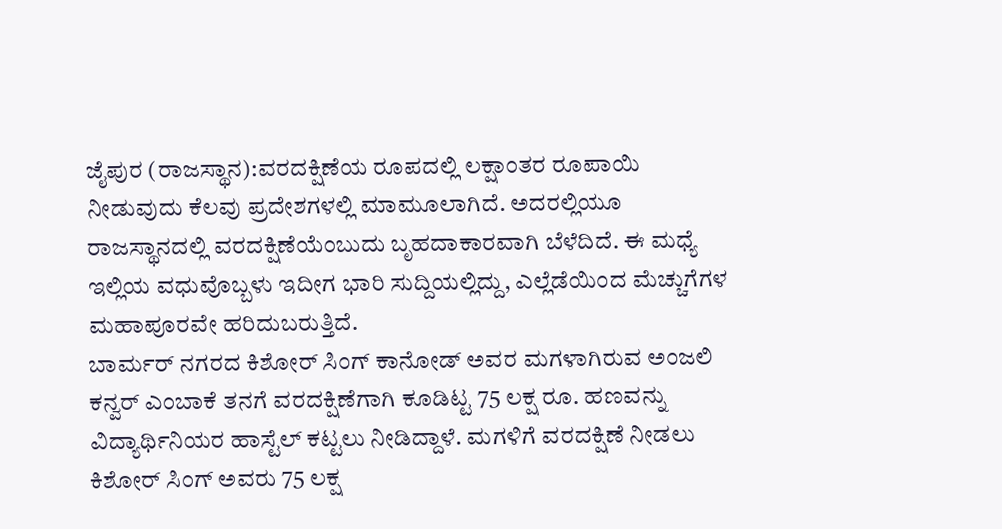ಜೈಪುರ (ರಾಜಸ್ಥಾನ):ವರದಕ್ಷಿಣೆಯ ರೂಪದಲ್ಲಿ ಲಕ್ಷಾಂತರ ರೂಪಾಯಿ ನೀಡುವುದು ಕೆಲವು ಪ್ರದೇಶಗಳಲ್ಲಿ ಮಾಮೂಲಾಗಿದೆ. ಅದರಲ್ಲಿಯೂ ರಾಜಸ್ಥಾನದಲ್ಲಿ ವರದಕ್ಷಿಣೆಯೆಂಬುದು ಬೃಹದಾಕಾರವಾಗಿ ಬೆಳೆದಿದೆ. ಈ ಮಧ್ಯೆ ಇಲ್ಲಿಯ ವಧುವೊಬ್ಬಳು ಇದೀಗ ಭಾರಿ ಸುದ್ದಿಯಲ್ಲಿದ್ದು, ಎಲ್ಲೆಡೆಯಿಂದ ಮೆಚ್ಚುಗೆಗಳ ಮಹಾಪೂರವೇ ಹರಿದುಬರುತ್ತಿದೆ.
ಬಾರ್ಮರ್ ನಗರದ ಕಿಶೋರ್ ಸಿಂಗ್ ಕಾನೋಡ್ ಅವರ ಮಗಳಾಗಿರುವ ಅಂಜಲಿ ಕನ್ವರ್ ಎಂಬಾಕೆ ತನಗೆ ವರದಕ್ಷಿಣೆಗಾಗಿ ಕೂಡಿಟ್ಟ 75 ಲಕ್ಷ ರೂ. ಹಣವನ್ನು ವಿದ್ಯಾರ್ಥಿನಿಯರ ಹಾಸ್ಟೆಲ್‌ ಕಟ್ಟಲು ನೀಡಿದ್ದಾಳೆ. ಮಗಳಿಗೆ ವರದಕ್ಷಿಣೆ ನೀಡಲು ಕಿಶೋರ್‌ ಸಿಂಗ್‌ ಅವರು 75 ಲಕ್ಷ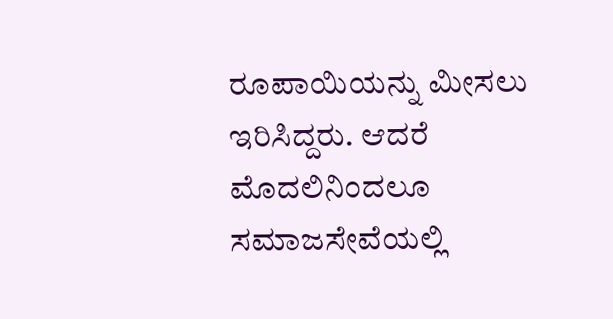ರೂಪಾಯಿಯನ್ನು ಮೀಸಲು ಇರಿಸಿದ್ದರು. ಆದರೆ ಮೊದಲಿನಿಂದಲೂ ಸಮಾಜಸೇವೆಯಲ್ಲಿ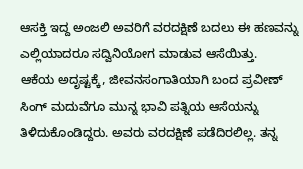ಆಸಕ್ತಿ ಇದ್ದ ಅಂಜಲಿ ಅವರಿಗೆ ವರದಕ್ಷಿಣೆ ಬದಲು ಈ ಹಣವನ್ನು ಎಲ್ಲಿಯಾದರೂ ಸದ್ವಿನಿಯೋಗ ಮಾಡುವ ಆಸೆಯಿತ್ತು.
ಆಕೆಯ ಅದೃಷ್ಟಕ್ಕೆ, ಜೀವನಸಂಗಾತಿಯಾಗಿ ಬಂದ ಪ್ರವೀಣ್ ಸಿಂಗ್ ಮದುವೆಗೂ ಮುನ್ನ ಭಾವಿ ಪತ್ನಿಯ ಆಸೆಯನ್ನು ತಿಳಿದುಕೊಂಡಿದ್ದರು. ಅವರು ವರದಕ್ಷಿಣೆ ಪಡೆದಿರಲಿಲ್ಲ. ತನ್ನ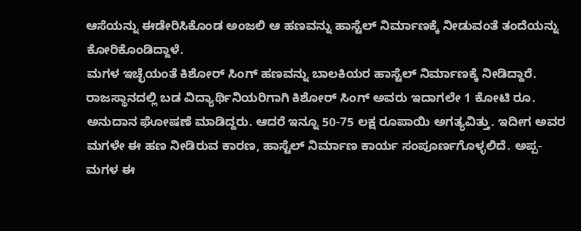ಆಸೆಯನ್ನು ಈಡೇರಿಸಿಕೊಂಡ ಅಂಜಲಿ ಆ ಹಣವನ್ನು ಹಾಸ್ಟೆಲ್‌ ನಿರ್ಮಾಣಕ್ಕೆ ನೀಡುವಂತೆ ತಂದೆಯನ್ನು ಕೋರಿಕೊಂಡಿದ್ದಾಳೆ.
ಮಗಳ ಇಚ್ಛೆಯಂತೆ ಕಿಶೋರ್ ಸಿಂಗ್ ಹಣವನ್ನು ಬಾಲಕಿಯರ ಹಾಸ್ಟೆಲ್ ನಿರ್ಮಾಣಕ್ಕೆ ನೀಡಿದ್ದಾರೆ. ರಾಜಸ್ಥಾನದಲ್ಲಿ ಬಡ ವಿದ್ಯಾರ್ಥಿನಿಯರಿಗಾಗಿ ಕಿಶೋರ್‌ ಸಿಂಗ್‌ ಅವರು ಇದಾಗಲೇ 1 ಕೋಟಿ ರೂ. ಅನುದಾನ ಘೋಷಣೆ ಮಾಡಿದ್ದರು. ಆದರೆ ಇನ್ನೂ 50-75 ಲಕ್ಷ ರೂಪಾಯಿ ಅಗತ್ಯವಿತ್ತು. ಇದೀಗ ಅವರ ಮಗಳೇ ಈ ಹಣ ನೀಡಿರುವ ಕಾರಣ, ಹಾಸ್ಟೆಲ್‌ ನಿರ್ಮಾಣ ಕಾರ್ಯ ಸಂಪೂರ್ಣಗೊಳ್ಳಲಿದೆ. ಅಪ್ಪ-ಮಗಳ ಈ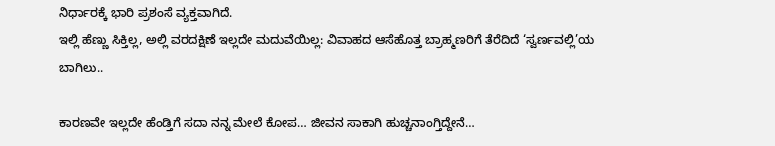ನಿರ್ಧಾರಕ್ಕೆ ಭಾರಿ ಪ್ರಶಂಸೆ ವ್ಯಕ್ತವಾಗಿದೆ.
ಇಲ್ಲಿ ಹೆಣ್ಣು ಸಿಕ್ತಿಲ್ಲ, ಅಲ್ಲಿ ವರದಕ್ಷಿಣೆ ಇಲ್ಲದೇ ಮದುವೆಯಿಲ್ಲ: ವಿವಾಹದ ಆಸೆಹೊತ್ತ ಬ್ರಾಹ್ಮಣರಿಗೆ ತೆರೆದಿದೆ ‘ಸ್ವರ್ಣವಲ್ಲಿ’ಯ ಬಾಗಿಲು..

ಕಾರಣವೇ ಇಲ್ಲದೇ ಹೆಂಡ್ತಿಗೆ ಸದಾ ನನ್ನ ಮೇಲೆ ಕೋಪ… ಜೀವನ ಸಾಕಾಗಿ ಹುಚ್ಚನಾಂಗ್ತಿದ್ದೇನೆ…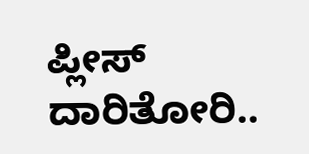ಪ್ಲೀಸ್‌ ದಾರಿತೋರಿ..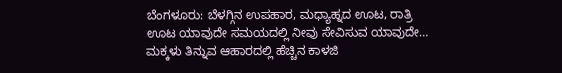ಬೆಂಗಳೂರು: ಬೆಳಗ್ಗಿನ ಉಪಹಾರ, ಮಧ್ಯಾಹ್ನದ ಊಟ, ರಾತ್ರಿ ಊಟ ಯಾವುದೇ ಸಮಯದಲ್ಲಿ ನೀವು ಸೇವಿಸುವ ಯಾವುದೇ…
ಮಕ್ಕಳು ತಿನ್ನುವ ಆಹಾರದಲ್ಲಿ ಹೆಚ್ಚಿನ ಕಾಳಜಿ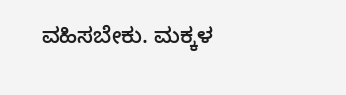ವಹಿಸಬೇಕು. ಮಕ್ಕಳ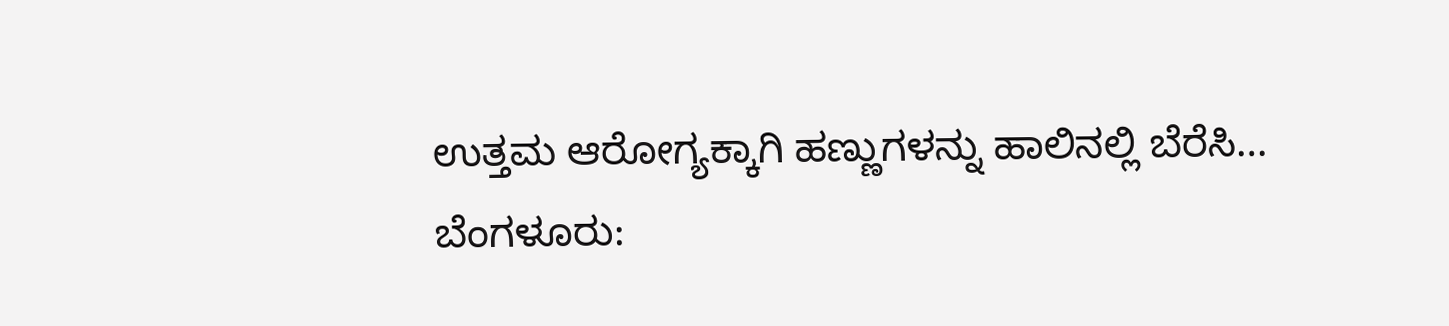ಉತ್ತಮ ಆರೋಗ್ಯಕ್ಕಾಗಿ ಹಣ್ಣುಗಳನ್ನು ಹಾಲಿನಲ್ಲಿ ಬೆರೆಸಿ…
ಬೆಂಗಳೂರು: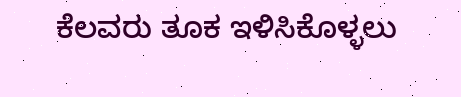ಕೆಲವರು ತೂಕ ಇಳಿಸಿಕೊಳ್ಳಲು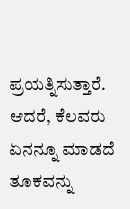ಪ್ರಯತ್ನಿಸುತ್ತಾರೆ. ಆದರೆ, ಕೆಲವರು ಏನನ್ನೂ ಮಾಡದೆ ತೂಕವನ್ನು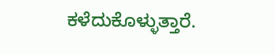ಕಳೆದುಕೊಳ್ಳುತ್ತಾರೆ.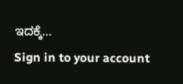ಇದಕ್ಕೆ…
Sign in to your account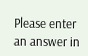Please enter an answer in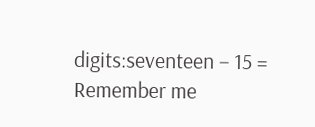digits:seventeen − 15 =
Remember me